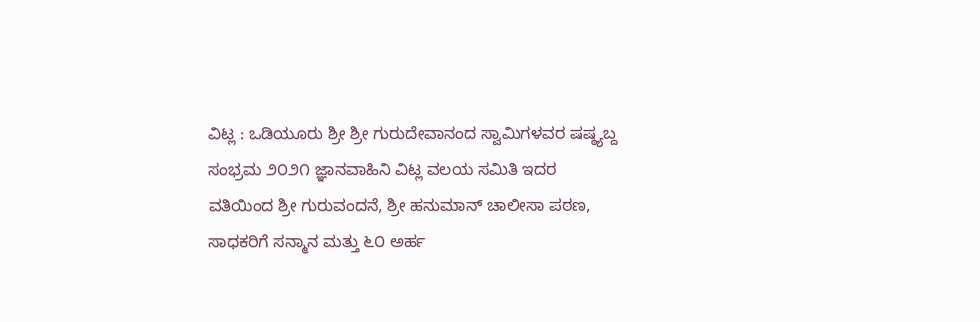ವಿಟ್ಲ : ಒಡಿಯೂರು ಶ್ರೀ ಶ್ರೀ ಗುರುದೇವಾನಂದ ಸ್ವಾಮಿಗಳವರ ಷಷ್ಠ್ಯಬ್ದ ಸಂಭ್ರಮ ೨೦೨೧ ಜ್ಞಾನವಾಹಿನಿ ವಿಟ್ಲ ವಲಯ ಸಮಿತಿ ಇದರ ವತಿಯಿಂದ ಶ್ರೀ ಗುರುವಂದನೆ, ಶ್ರೀ ಹನುಮಾನ್ ಚಾಲೀಸಾ ಪಠಣ, ಸಾಧಕರಿಗೆ ಸನ್ಮಾನ ಮತ್ತು ೬೦ ಅರ್ಹ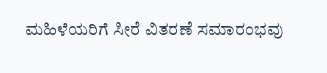ಮಹಿಳೆಯರಿಗೆ ಸೀರೆ ವಿತರಣೆ ಸಮಾರಂಭವು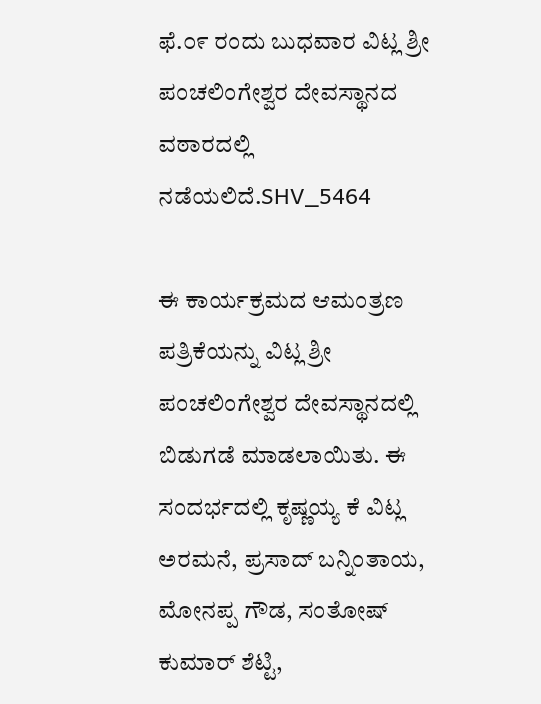ಫೆ.೦೯ ರಂದು ಬುಧವಾರ ವಿಟ್ಲ ಶ್ರೀ ಪಂಚಲಿಂಗೇಶ್ವರ ದೇವಸ್ಥಾನದ ವಠಾರದಲ್ಲಿ ನಡೆಯಲಿದೆ.SHV_5464

ಈ ಕಾರ್ಯಕ್ರಮದ ಆಮಂತ್ರಣ ಪತ್ರಿಕೆಯನ್ನು ವಿಟ್ಲ ಶ್ರೀ ಪಂಚಲಿಂಗೇಶ್ವರ ದೇವಸ್ಥಾನದಲ್ಲಿ ಬಿಡುಗಡೆ ಮಾಡಲಾಯಿತು. ಈ ಸಂದರ್ಭದಲ್ಲಿ ಕೃಷ್ಣಯ್ಯ ಕೆ ವಿಟ್ಲ ಅರಮನೆ, ಪ್ರಸಾದ್ ಬನ್ನಿಂತಾಯ, ಮೋನಪ್ಪ ಗೌಡ, ಸಂತೋಷ್ ಕುಮಾರ್ ಶೆಟ್ಟಿ,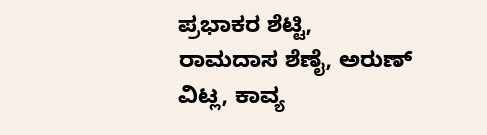ಪ್ರಭಾಕರ ಶೆಟ್ಟಿ, ರಾಮದಾಸ ಶೆಣೈ, ಅರುಣ್ ವಿಟ್ಲ, ಕಾವ್ಯ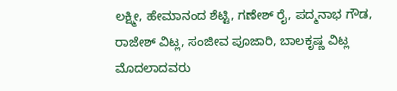ಲಕ್ಷ್ಮೀ, ಹೇಮಾನಂದ ಶೆಟ್ಟಿ, ಗಣೇಶ್ ರೈ, ಪದ್ಮನಾಭ ಗೌಡ, ರಾಜೇಶ್ ವಿಟ್ಲ, ಸಂಜೀವ ಪೂಜಾರಿ, ಬಾಲಕೃಷ್ಣ ವಿಟ್ಲ ಮೊದಲಾದವರು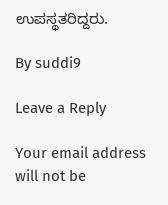ಉಪಸ್ಥತರಿದ್ದರು.

By suddi9

Leave a Reply

Your email address will not be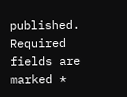published. Required fields are marked *